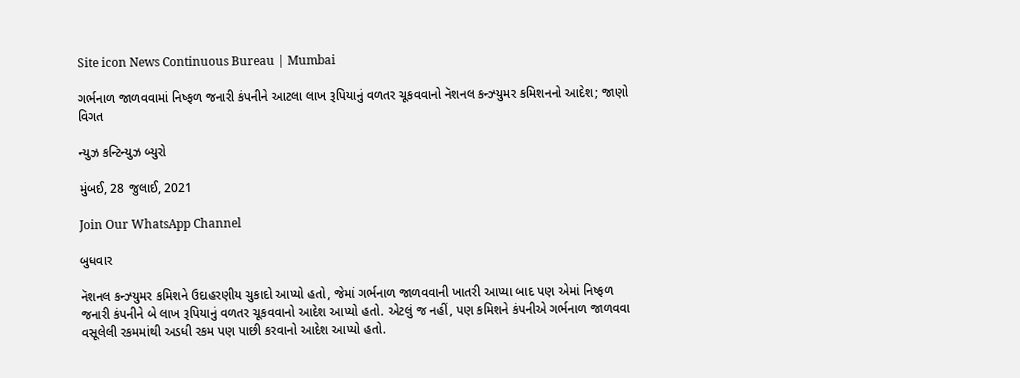Site icon News Continuous Bureau | Mumbai

ગર્ભનાળ જાળવવામાં નિષ્ફળ જનારી કંપનીને આટલા લાખ રૂપિયાનું વળતર ચૂકવવાનો નૅશનલ કન્ઝ્યુમર કમિશનનો આદેશ; જાણો વિગત

ન્યુઝ કન્ટિન્યુઝ બ્યુરો

મુંબઈ, 28 જુલાઈ, 2021

Join Our WhatsApp Channel

બુધવાર

નૅશનલ કન્ઝ્યુમર કમિશને ઉદાહરણીય ચુકાદો આપ્યો હતો, જેમાં ગર્ભનાળ જાળવવાની ખાતરી આપ્યા બાદ પણ એમાં નિષ્ફળ જનારી કંપનીને બે લાખ રૂપિયાનું વળતર ચૂકવવાનો આદેશ આપ્યો હતો. એટલું જ નહીં, પણ કમિશને કંપનીએ ગર્ભનાળ જાળવવા વસૂલેલી રકમમાંથી અડધી રકમ પણ પાછી કરવાનો આદેશ આપ્યો હતો.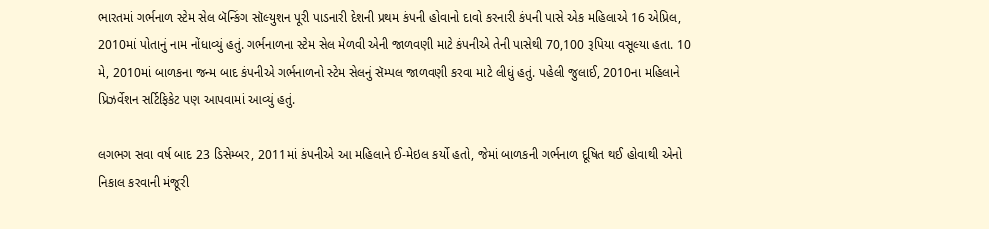ભારતમાં ગર્ભનાળ સ્ટેમ સેલ બૅન્કિંગ સૉલ્યુશન પૂરી પાડનારી દેશની પ્રથમ કંપની હોવાનો દાવો કરનારી કંપની પાસે એક મહિલાએ 16 એપ્રિલ, 2010માં પોતાનું નામ નોંધાવ્યું હતું. ગર્ભનાળના સ્ટેમ સેલ મેળવી એની જાળવણી માટે કંપનીએ તેની પાસેથી 70,100 રૂપિયા વસૂલ્યા હતા. 10 મે, 2010માં બાળકના જન્મ બાદ કંપનીએ ગર્ભનાળનો સ્ટેમ સેલનું સૅમ્પલ જાળવણી કરવા માટે લીધું હતું. પહેલી જુલાઈ, 2010ના મહિલાને પ્રિઝર્વેશન સર્ટિફિકેટ પણ આપવામાં આવ્યું હતું.

લગભગ સવા વર્ષ બાદ 23 ડિસેમ્બર, 2011માં કંપનીએ આ મહિલાને ઈ-મેઇલ કર્યો હતો, જેમાં બાળકની ગર્ભનાળ દૂષિત થઈ હોવાથી એનો નિકાલ કરવાની મંજૂરી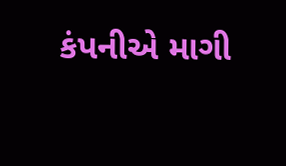કંપનીએ માગી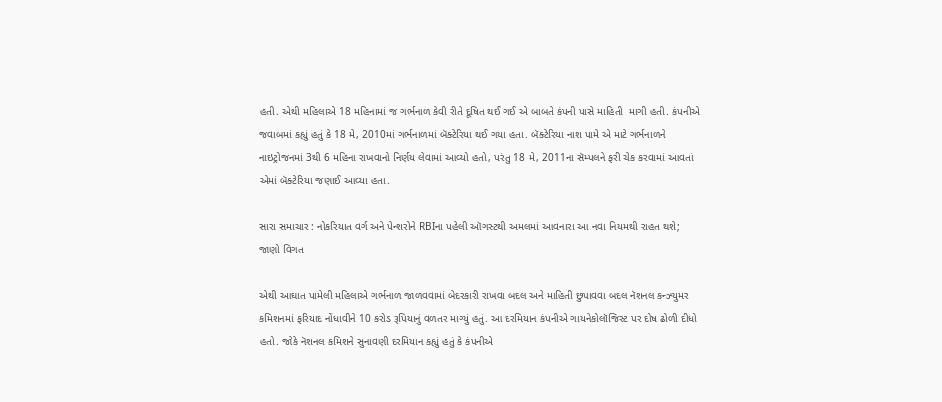હતી. એથી મહિલાએ 18 મહિનામાં જ ગર્ભનાળ કેવી રીતે દૂષિત થઈ ગઈ એ બાબતે કંપની પાસે માહિતી  માગી હતી. કંપનીએ જવાબમાં કહ્યું હતું કે 18 મે, 2010માં ગર્ભનાળમાં બૅક્ટેરિયા થઈ ગયા હતા. બૅક્ટેરિયા નાશ પામે એ માટે ગર્ભનાળને નાઇટ્રોજનમાં 3થી 6 મહિના રાખવાનો નિર્ણય લેવામાં આવ્યો હતો, પરંતુ 18 મે, 2011ના સૅમ્પલને ફરી ચેક કરવામાં આવતાં એમાં બૅક્ટેરિયા જણાઈ આવ્યા હતા.

સારા સમાચાર : નોકરિયાત વર્ગ અને પેન્શરોને RBIના પહેલી ઑગસ્ટથી અમલમાં આવનારા આ નવા નિયમથી રાહત થશે; જાણો વિગત

એથી આઘાત પામેલી મહિલાએ ગર્ભનાળ જાળવવામાં બેદરકારી રાખવા બદલ અને માહિતી છુપાવવા બદલ નૅશનલ કન્ઝ્યુમર કમિશનમાં ફરિયાદ નોંધાવીને 10 કરોડ રૂપિયાનું વળતર માગ્યું હતું. આ દરમિયાન કંપનીએ ગાયનેકોલૉજિસ્ટ પર દોષ ઢોળી દીધો હતો. જોકે નૅશનલ કમિશને સુનાવણી દરમિયાન કહ્યું હતું કે કંપનીએ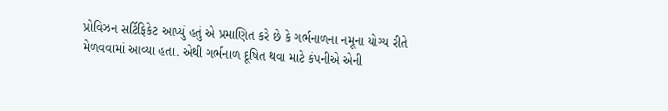પ્રોવિઝન સર્ટિફિકેટ આપ્યું હતું એ પ્રમાણિત કરે છે કે ગર્ભનાળના નમૂના યોગ્ય રીતે મેળવવામાં આવ્યા હતા. એથી ગર્ભનાળ દૂષિત થવા માટે કંપનીએ એની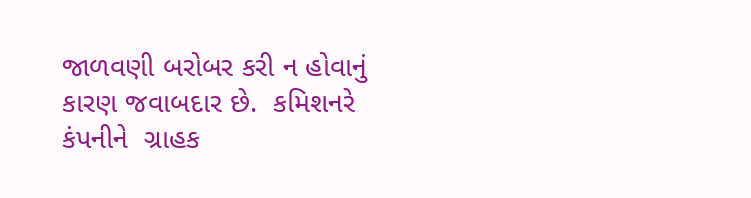જાળવણી બરોબર કરી ન હોવાનું કારણ જવાબદાર છે.  કમિશનરે કંપનીને  ગ્રાહક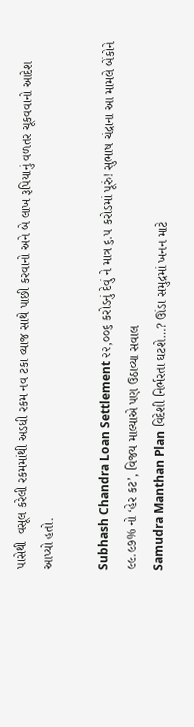પાસેથી  વસૂલ કરેલી રકમમાંથી અડધી રકમ નવ ટકા વ્યાજ સાથે પાછી કરવાનો અને બે લાખ રૂપિયાનું વળતર ચૂકવવાનો આદેશ આપ્યો હતો.

Subhash Chandra Loan Settlement ૨૨,૦૦૬ કરોડનું દેવું ને માત્ર ૬.૫ કરોડમાં પૂરું! સુભાષ ચંદ્રાના આ મામલે બેંકોને ૯૯.૯૭% નો ‘હેર કટ’, વિજય માલ્યાએ પણ ઉઠાવ્યા સવાલ
Samudra Manthan Plan વિદેશી નિર્ભરતા ઘટશે…? ઊંડા સમુદ્રમાં ખનન માટે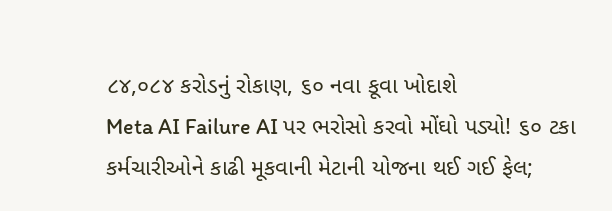૮૪,૦૮૪ કરોડનું રોકાણ, ૬૦ નવા કૂવા ખોદાશે
Meta AI Failure AI પર ભરોસો કરવો મોંઘો પડ્યો! ૬૦ ટકા કર્મચારીઓને કાઢી મૂકવાની મેટાની યોજના થઈ ગઈ ફેલ;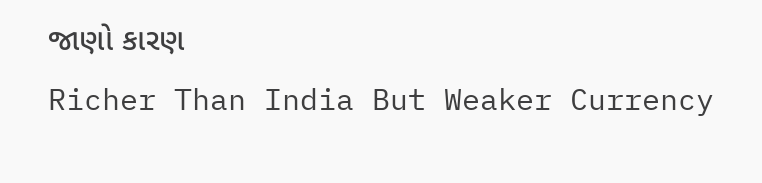જાણો કારણ
Richer Than India But Weaker Currency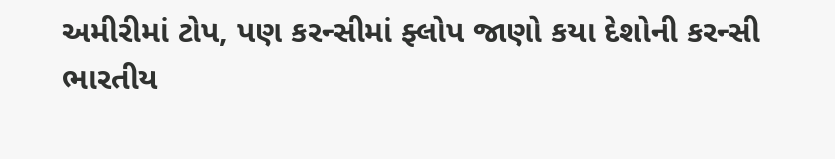અમીરીમાં ટોપ, પણ કરન્સીમાં ફ્લોપ જાણો કયા દેશોની કરન્સી ભારતીય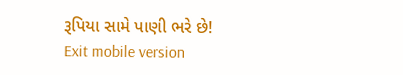રૂપિયા સામે પાણી ભરે છે!
Exit mobile version